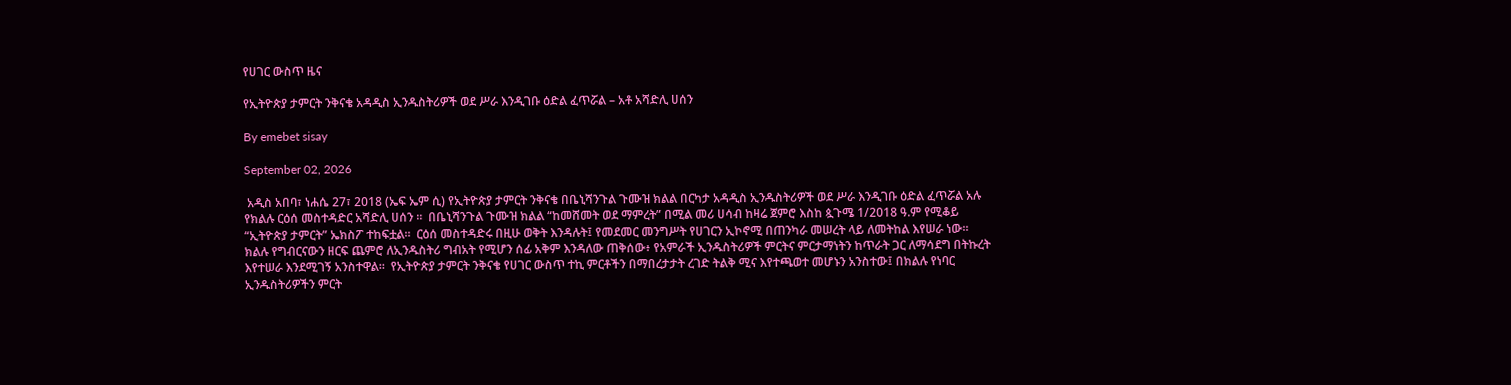የሀገር ውስጥ ዜና

የኢትዮጵያ ታምርት ንቅናቄ አዳዲስ ኢንዱስትሪዎች ወደ ሥራ እንዲገቡ ዕድል ፈጥሯል – አቶ አሻድሊ ሀሰን

By emebet sisay

September 02, 2026

 አዲስ አበባ፣ ነሐሴ 27፣ 2018 (ኤፍ ኤም ሲ) የኢትዮጵያ ታምርት ንቅናቄ በቤኒሻንጉል ጉሙዝ ክልል በርካታ አዳዲስ ኢንዱስትሪዎች ወደ ሥራ እንዲገቡ ዕድል ፈጥሯል አሉ የክልሉ ርዕሰ መስተዳድር አሻድሊ ሀሰን ።  በቤኒሻንጉል ጉሙዝ ክልል “ከመሸመት ወደ ማምረት” በሚል መሪ ሀሳብ ከዛሬ ጀምሮ እስከ ጷጉሜ 1/2018 ዓ.ም የሚቆይ “ኢትዮጵያ ታምርት” ኤክስፖ ተከፍቷል።  ርዕሰ መስተዳድሩ በዚሁ ወቅት እንዳሉት፤ የመደመር መንግሥት የሀገርን ኢኮኖሚ በጠንካራ መሠረት ላይ ለመትከል እየሠራ ነው።  ክልሉ የግብርናውን ዘርፍ ጨምሮ ለኢንዱስትሪ ግብአት የሚሆን ሰፊ አቅም እንዳለው ጠቅሰው፥ የአምራች ኢንዱስትሪዎች ምርትና ምርታማነትን ከጥራት ጋር ለማሳደግ በትኩረት እየተሠራ እንደሚገኝ አንስተዋል።  የኢትዮጵያ ታምርት ንቅናቄ የሀገር ውስጥ ተኪ ምርቶችን በማበረታታት ረገድ ትልቅ ሚና እየተጫወተ መሆኑን አንስተው፤ በክልሉ የነባር ኢንዱስትሪዎችን ምርት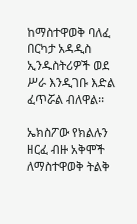ከማስተዋወቅ ባለፈ በርካታ አዳዲስ ኢንዱስትሪዎች ወደ ሥራ እንዲገቡ እድል ፈጥሯል ብለዋል፡፡

ኤክስፖው የክልሉን ዘርፈ ብዙ አቅሞች ለማስተዋወቅ ትልቅ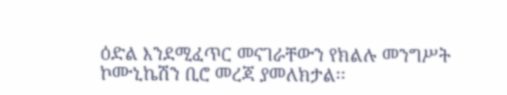ዕድል እንደሚፈጥር መናገራቸውን የክልሉ መንግሥት ኮሙኒኬሽን ቢሮ መረጃ ያመለክታል፡፡